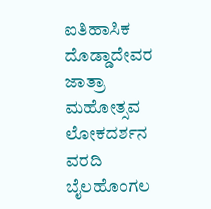ಐತಿಹಾಸಿಕ ದೊಡ್ಡಾದೇವರ ಜಾತ್ರಾ ಮಹೋತ್ಸವ
ಲೋಕದರ್ಶನ ವರದಿ
ಬೈಲಹೊಂಗಲ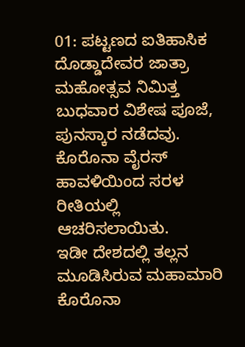01: ಪಟ್ಟಣದ ಐತಿಹಾಸಿಕ ದೊಡ್ಡಾದೇವರ ಜಾತ್ರಾ ಮಹೋತ್ಸವ ನಿಮಿತ್ತ ಬುಧವಾರ ವಿಶೇಷ ಪೂಜೆ, ಪುನಸ್ಕಾರ ನಡೆದವು. ಕೊರೊನಾ ವೈರಸ್ ಹಾವಳಿಯಿಂದ ಸರಳ ರೀತಿಯಲ್ಲಿ ಆಚರಿಸಲಾಯಿತು.
ಇಡೀ ದೇಶದಲ್ಲಿ ತಲ್ಲನ ಮೂಡಿಸಿರುವ ಮಹಾಮಾರಿ ಕೊರೊನಾ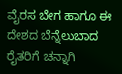ವೈರಸ ಬೇಗ ಹಾಗೂ ಈ ದೇಶದ ಬೆನ್ನೆಲುಬಾದ ರೈತರಿಗೆ ಚನ್ನಾಗಿ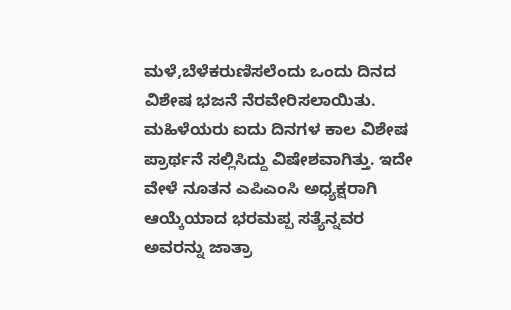ಮಳೆ,ಬೆಳೆಕರುಣಿಸಲೆಂದು ಒಂದು ದಿನದ ವಿಶೇಷ ಭಜನೆ ನೆರವೇರಿಸಲಾಯಿತು.
ಮಹಿಳೆಯರು ಐದು ದಿನಗಳ ಕಾಲ ವಿಶೇಷ ಪ್ರಾರ್ಥನೆ ಸಲ್ಲಿಸಿದ್ದು ವಿಷೇಶವಾಗಿತ್ತು. ಇದೇ ವೇಳೆ ನೂತನ ಎಪಿಎಂಸಿ ಅಧ್ಯಕ್ಷರಾಗಿ ಆಯ್ಕೆಯಾದ ಭರಮಪ್ಪ ಸತ್ಯೆನ್ನವರ ಅವರನ್ನು ಜಾತ್ರಾ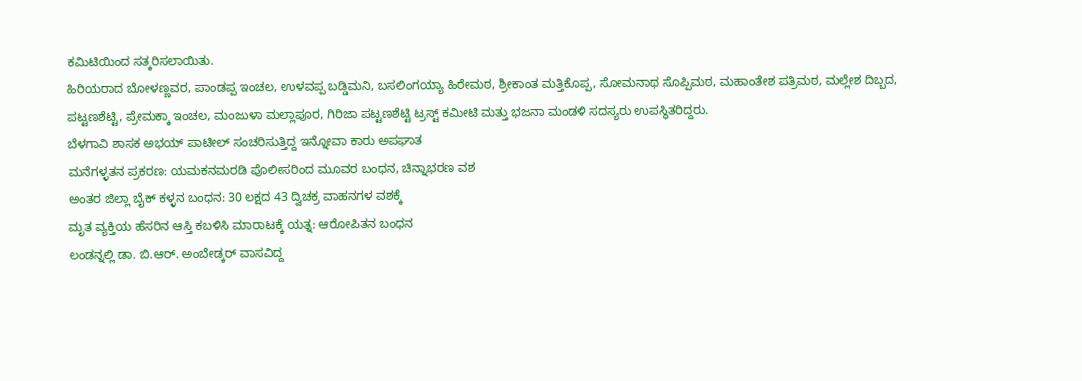ಕಮಿಟಿಯಿಂದ ಸತ್ಕರಿಸಲಾಯಿತು.
ಹಿರಿಯರಾದ ಬೋಳಣ್ಣವರ, ಪಾಂಡಪ್ಪ ಇಂಚಲ, ಉಳವಪ್ಪ ಬಡ್ಡಿಮನಿ, ಬಸಲಿಂಗಯ್ಯಾ ಹಿರೇಮಠ, ಶ್ರೀಕಾಂತ ಮತ್ತಿಕೊಪ್ಪ, ಸೋಮನಾಥ ಸೊಪ್ಪಿಮಠ, ಮಹಾಂತೇಶ ಪತ್ರಿಮಠ, ಮಲ್ಲೇಶ ದಿಬ್ಬದ, ಪಟ್ಟಣಶೆಟ್ಟಿ, ಪ್ರೇಮಕ್ಕಾ ಇಂಚಲ, ಮಂಜುಳಾ ಮಲ್ಲಾಪೂರ, ಗಿರಿಜಾ ಪಟ್ಟಣಶೆಟ್ಟಿ ಟ್ರಸ್ಟ್ ಕಮೀಟಿ ಮತ್ತು ಭಜನಾ ಮಂಡಳಿ ಸದಸ್ಯರು ಉಪಸ್ಥಿತರಿದ್ದರು.
ಬೆಳಗಾವಿ ಶಾಸಕ ಅಭಯ್ ಪಾಟೀಲ್ ಸಂಚರಿಸುತ್ತಿದ್ದ ಇನ್ನೋವಾ ಕಾರು ಅಪಘಾತ
ಮನೆಗಳ್ಳತನ ಪ್ರಕರಣ: ಯಮಕನಮರಡಿ ಪೊಲೀಸರಿಂದ ಮೂವರ ಬಂಧನ, ಚಿನ್ನಾಭರಣ ವಶ
ಅಂತರ ಜಿಲ್ಲಾ ಬೈಕ್ ಕಳ್ಳನ ಬಂಧನ: 30 ಲಕ್ಷದ 43 ದ್ವಿಚಕ್ರ ವಾಹನಗಳ ವಶಕ್ಕೆ
ಮೃತ ವ್ಯಕ್ತಿಯ ಹೆಸರಿನ ಆಸ್ತಿ ಕಬಳಿಸಿ ಮಾರಾಟಕ್ಕೆ ಯತ್ನ: ಆರೋಪಿತನ ಬಂಧನ
ಲಂಡನ್ನಲ್ಲಿ ಡಾ. ಬಿ.ಆರ್. ಅಂಬೇಡ್ಕರ್ ವಾಸವಿದ್ದ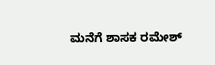ಮನೆಗೆ ಶಾಸಕ ರಮೇಶ್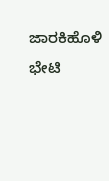ಜಾರಕಿಹೊಳಿ ಭೇಟಿ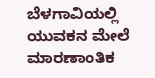ಬೆಳಗಾವಿಯಲ್ಲಿ ಯುವಕನ ಮೇಲೆ ಮಾರಣಾಂತಿಕ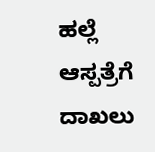ಹಲ್ಲೆ ಆಸ್ಪತ್ರೆಗೆ ದಾಖಲು